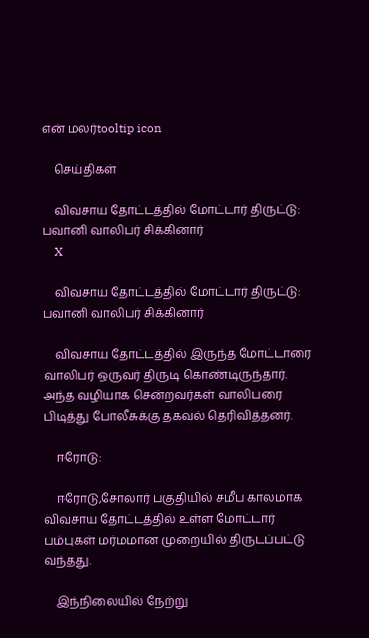என் மலர்tooltip icon

    செய்திகள்

    விவசாய தோட்டத்தில் மோட்டார் திருட்டு: பவானி வாலிபர் சிக்கினார்
    X

    விவசாய தோட்டத்தில் மோட்டார் திருட்டு: பவானி வாலிபர் சிக்கினார்

    விவசாய தோட்டத்தில் இருந்த மோட்டாரை வாலிபர் ஒருவர் திருடி கொண்டிருந்தார். அந்த வழியாக சென்றவர்கள் வாலிபரை பிடித்து போலீசுக்கு தகவல் தெரிவித்தனர்.

    ஈரோடு:

    ஈரோடு,சோலார் பகுதியில் சமீப காலமாக விவசாய தோட்டத்தில் உள்ள மோட்டார் பம்புகள் மர்மமான முறையில் திருடப்பட்டு வந்தது.

    இந்நிலையில் நேற்று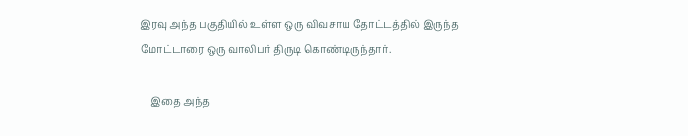இரவு அந்த பகுதியில் உள்ள ஒரு விவசாய தோட்டத்தில் இருந்த மோட்டாரை ஒரு வாலிபர் திருடி கொண்டிருந்தார்.

    இதை அந்த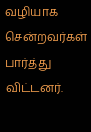வழியாக சென்றவர்கள் பார்த்து விட்டனர்.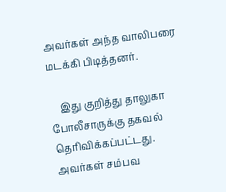அவர்கள் அந்த வாலிபரை மடக்கி பிடித்தனர்.

    இது குறித்து தாலுகா போலீசாருக்கு தகவல் தெரிவிக்கப்பட்டது. அவர்கள் சம்பவ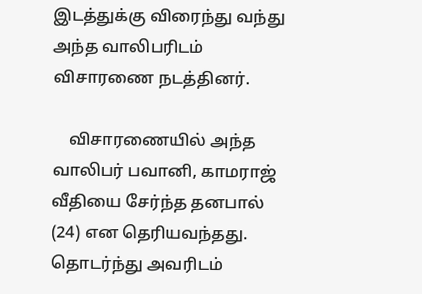இடத்துக்கு விரைந்து வந்து அந்த வாலிபரிடம் விசாரணை நடத்தினர்.

    விசாரணையில் அந்த வாலிபர் பவானி, காமராஜ் வீதியை சேர்ந்த தனபால் (24) என தெரியவந்தது. தொடர்ந்து அவரிடம்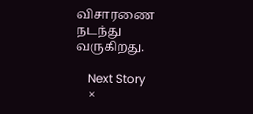விசாரணை நடந்து வருகிறது.

    Next Story
    ×